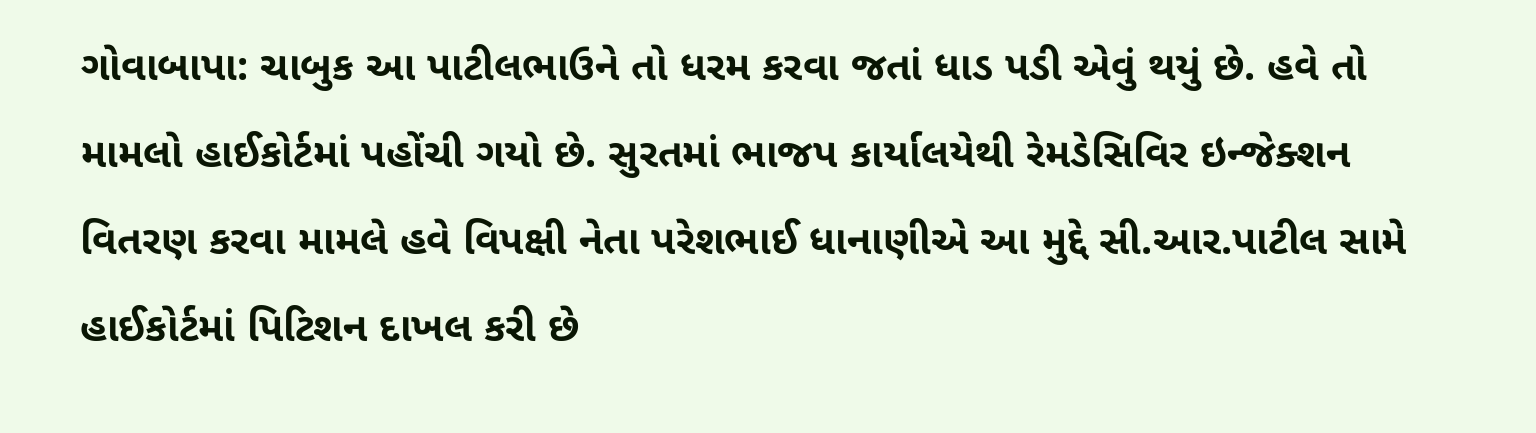ગોવાબાપા: ચાબુક આ પાટીલભાઉને તો ધરમ કરવા જતાં ધાડ પડી એવું થયું છે. હવે તો મામલો હાઈકોર્ટમાં પહોંચી ગયો છે. સુરતમાં ભાજપ કાર્યાલયેથી રેમડેસિવિર ઇન્જેક્શન વિતરણ કરવા મામલે હવે વિપક્ષી નેતા પરેશભાઈ ધાનાણીએ આ મુદ્દે સી.આર.પાટીલ સામે હાઈકોર્ટમાં પિટિશન દાખલ કરી છે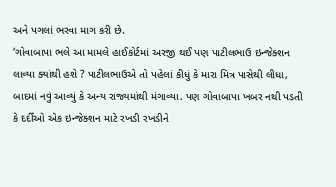અને પગલાં ભરવા માગ કરી છે.
‘ગોવાબાપા ભલે આ મામલે હાઈકોર્ટમાં અરજી થઈ પણ પાટીલભાઉ ઇન્જેક્શન લાવ્યા ક્યાંથી હશે ? પાટીલભાઉએ તો પહેલાં કીધું કે મારા મિત્ર પાસેથી લીધા, બાદમાં નવું આવ્યું કે અન્ય રાજ્યમાંથી મંગાવ્યા. પણ ગોવાબાપા ખબર નથી પડતી કે દર્દીઓ એક ઇન્જેક્શન માટે રખડી રખડીને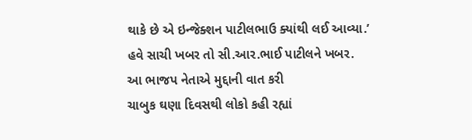થાકે છે એ ઇન્જેક્શન પાટીલભાઉ ક્યાંથી લઈ આવ્યા.’
હવે સાચી ખબર તો સી.આર.ભાઈ પાટીલને ખબર.
આ ભાજપ નેતાએ મુદ્દાની વાત કરી
ચાબુક ઘણા દિવસથી લોકો કહી રહ્યાં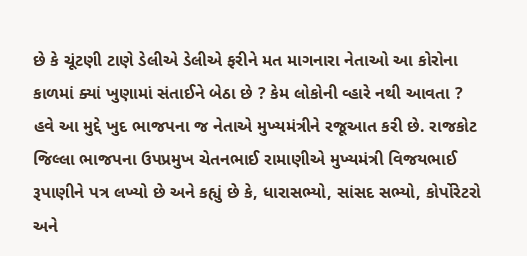છે કે ચૂંટણી ટાણે ડેલીએ ડેલીએ ફરીને મત માગનારા નેતાઓ આ કોરોના કાળમાં ક્યાં ખુણામાં સંતાઈને બેઠા છે ? કેમ લોકોની વ્હારે નથી આવતા ? હવે આ મુદ્દે ખુદ ભાજપના જ નેતાએ મુખ્યમંત્રીને રજૂઆત કરી છે. રાજકોટ જિલ્લા ભાજપના ઉપપ્રમુખ ચેતનભાઈ રામાણીએ મુખ્યમંત્રી વિજયભાઈ રૂપાણીને પત્ર લખ્યો છે અને કહ્યું છે કે, ધારાસભ્યો, સાંસદ સભ્યો, કોર્પોરેટરો અને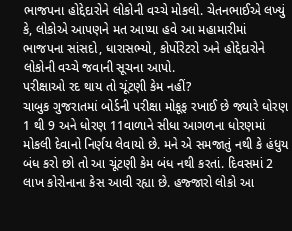ભાજપના હોદ્દેદારોને લોકોની વચ્ચે મોકલો. ચેતનભાઈએ લખ્યું કે, લોકોએ આપણને મત આપ્યા હવે આ મહામારીમાં ભાજપના સાંસદો, ધારાસભ્યો, કોર્પોરેટરો અને હોદ્દેદારોને લોકોની વચ્ચે જવાની સૂચના આપો.
પરીક્ષાઓ રદ થાય તો ચૂંટણી કેમ નહીં?
ચાબુક ગુજરાતમાં બોર્ડની પરીક્ષા મોકૂફ રખાઈ છે જ્યારે ધોરણ 1 થી 9 અને ધોરણ 11વાળાને સીધા આગળના ધોરણમાં મોકલી દેવાનો નિર્ણય લેવાયો છે. મને એ સમજાતું નથી કે હંધુય બંધ કરો છો તો આ ચૂંટણી કેમ બંધ નથી કરતાં. દિવસમાં 2 લાખ કોરોનાના કેસ આવી રહ્યા છે. હજ્જારો લોકો આ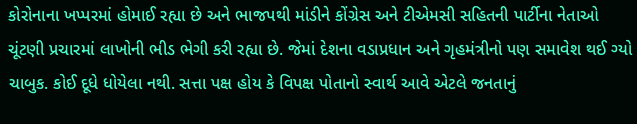કોરોનાના ખપ્પરમાં હોમાઈ રહ્યા છે અને ભાજપથી માંડીને કોંગ્રેસ અને ટીએમસી સહિતની પાર્ટીના નેતાઓ ચૂંટણી પ્રચારમાં લાખોની ભીડ ભેગી કરી રહ્યા છે. જેમાં દેશના વડાપ્રધાન અને ગૃહમંત્રીનો પણ સમાવેશ થઈ ગ્યો ચાબુક. કોઈ દૂધે ધોયેલા નથી. સત્તા પક્ષ હોય કે વિપક્ષ પોતાનો સ્વાર્થ આવે એટલે જનતાનું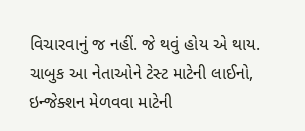વિચારવાનું જ નહીં. જે થવું હોય એ થાય.
ચાબુક આ નેતાઓને ટેસ્ટ માટેની લાઈનો, ઇન્જેક્શન મેળવવા માટેની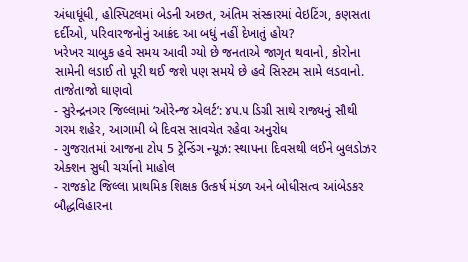અંધાધૂંધી, હોસ્પિટલમાં બેડની અછત, અંતિમ સંસ્કારમાં વેઇટિંગ, કણસતા દર્દીઓ, પરિવારજનોનું આક્રંદ આ બધું નહીં દેખાતું હોય?
ખરેખર ચાબુક હવે સમય આવી ગ્યો છે જનતાએ જાગૃત થવાનો, કોરોના સામેની લડાઈ તો પૂરી થઈ જશે પણ સમયે છે હવે સિસ્ટમ સામે લડવાનો.
તાજેતાજો ઘાણવો
- સુરેન્દ્રનગર જિલ્લામાં ‘ઓરેન્જ એલર્ટ’: ૪૫.૫ ડિગ્રી સાથે રાજ્યનું સૌથી ગરમ શહેર, આગામી બે દિવસ સાવચેત રહેવા અનુરોધ
- ગુજરાતમાં આજના ટોપ 5 ટ્રેન્ડિંગ ન્યૂઝ: સ્થાપના દિવસથી લઈને બુલડોઝર એક્શન સુધી ચર્ચાનો માહોલ
- રાજકોટ જિલ્લા પ્રાથમિક શિક્ષક ઉત્કર્ષ મંડળ અને બોધીસત્વ આંબેડકર બૌદ્ધવિહારના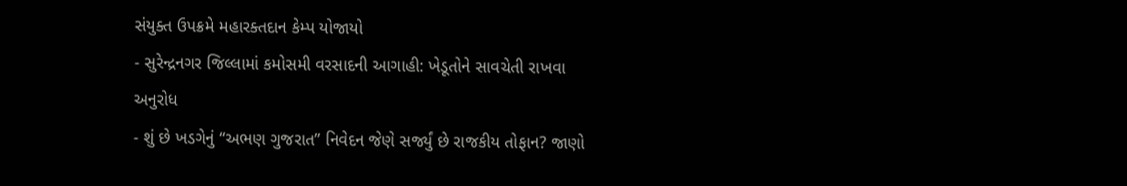સંયુક્ત ઉપક્રમે મહારક્તદાન કેમ્પ યોજાયો
- સુરેન્દ્રનગર જિલ્લામાં કમોસમી વરસાદની આગાહી: ખેડૂતોને સાવચેતી રાખવા અનુરોધ
- શું છે ખડગેનું “અભણ ગુજરાત” નિવેદન જેણે સર્જ્યું છે રાજકીય તોફાન? જાણો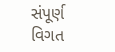સંપૂર્ણ વિગત